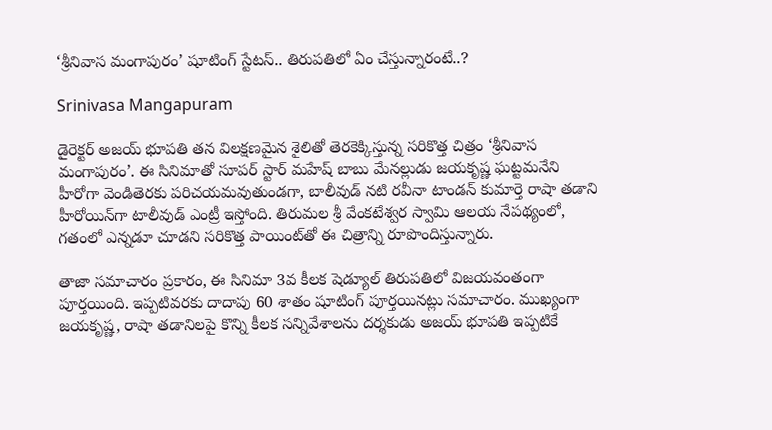‘శ్రీనివాస మంగాపురం’ షూటింగ్ స్టేటస్.. తిరుపతిలో ఏం చేస్తున్నారంటే..?

Srinivasa Mangapuram

డైరెక్టర్ అజయ్ భూపతి తన విలక్షణమైన శైలితో తెరకెక్కిస్తున్న సరికొత్త చిత్రం ‘శ్రీనివాస మంగాపురం’. ఈ సినిమాతో సూపర్ స్టార్ మహేష్ బాబు మేనల్లుడు జయకృష్ణ ఘట్టమనేని హీరోగా వెండితెరకు పరిచయమవుతుండగా, బాలీవుడ్ నటి రవీనా టాండన్ కుమార్తె రాషా తడాని హీరోయిన్‌గా టాలీవుడ్ ఎంట్రీ ఇస్తోంది. తిరుమల శ్రీ వేంకటేశ్వర స్వామి ఆలయ నేపథ్యంలో, గతంలో ఎన్నడూ చూడని సరికొత్త పాయింట్‌తో ఈ చిత్రాన్ని రూపొందిస్తున్నారు.

తాజా సమాచారం ప్రకారం, ఈ సినిమా 3వ కీలక షెడ్యూల్ తిరుపతిలో విజయవంతంగా పూర్తయింది. ఇప్పటివరకు దాదాపు 60 శాతం షూటింగ్ పూర్తయినట్లు సమాచారం. ముఖ్యంగా జయకృష్ణ, రాషా తడానిలపై కొన్ని కీలక సన్నివేశాలను దర్శకుడు అజయ్ భూపతి ఇప్పటికే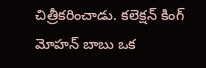చిత్రీకరించాడు. కలెక్షన్ కింగ్ మోహన్ బాబు ఒక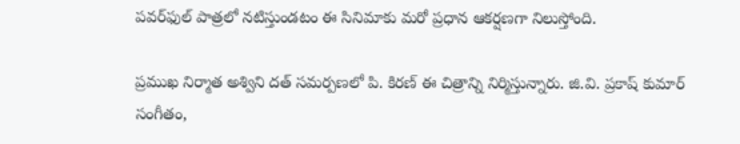పవర్‌ఫుల్ పాత్రలో నటిస్తుండటం ఈ సినిమాకు మరో ప్రధాన ఆకర్షణగా నిలుస్తోంది.

ప్రముఖ నిర్మాత అశ్విని దత్ సమర్పణలో పి. కిరణ్ ఈ చిత్రాన్ని నిర్మిస్తున్నారు. జి.వి. ప్రకాష్ కుమార్ సంగీతం,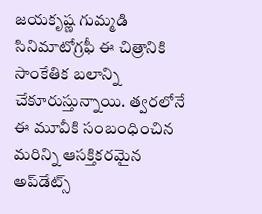జయకృష్ణ గుమ్మడి సినిమాటోగ్రఫీ ఈ చిత్రానికి సాంకేతిక బలాన్ని చేకూరుస్తున్నాయి. త్వరలోనే ఈ మూవీకి సంబంధించిన మరిన్ని ఆసక్తికరమైన అప్‌డేట్స్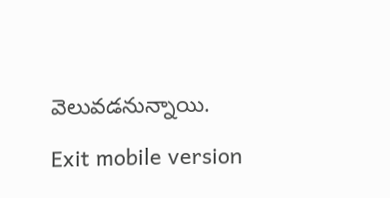వెలువడనున్నాయి.

Exit mobile version